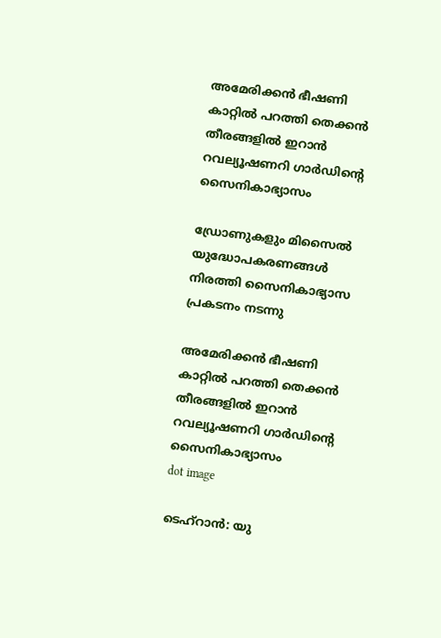അമേരിക്കൻ ഭീഷണി കാറ്റിൽ പറത്തി തെക്കൻ തീരങ്ങളിൽ ഇറാൻ റവല്യൂഷണറി ഗാർഡിന്‍റെ സൈനികാഭ്യാസം

ഡ്രോണുകളും മിസൈൽ യുദ്ധോപകരണങ്ങൾ നിരത്തി സൈനികാഭ്യാസ പ്രകടനം നടന്നു

അമേരിക്കൻ ഭീഷണി കാറ്റിൽ പറത്തി തെക്കൻ തീരങ്ങളിൽ ഇറാൻ റവല്യൂഷണറി ഗാർഡിന്‍റെ  സൈനികാഭ്യാസം
dot image

ടെഹ്റാൻ: യു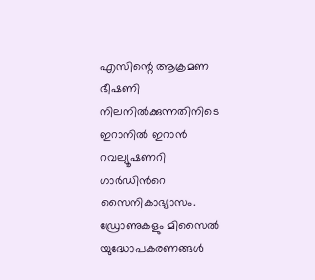എസിന്റെ ആക്രമണ ഭീഷണി നിലനിൽക്കുന്നതിനിടെ ഇറാനിൽ ഇറാൻ റവല്യൂഷണറി ഗാർഡിന്‍റെ സൈനികാഭ്യാസം. ഡ്രോണുകളും മിസൈൽ യുദ്ധോപകരണങ്ങൾ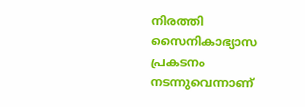നിരത്തി സൈനികാഭ്യാസ പ്രകടനം നടന്നുവെന്നാണ്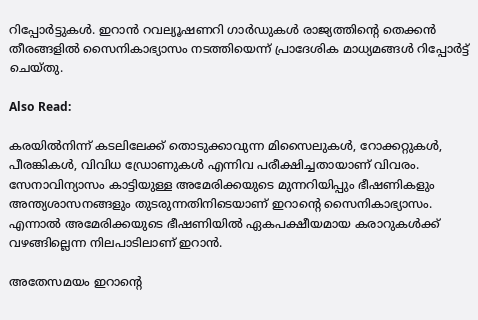റിപ്പോർട്ടുകൾ. ഇറാൻ റവല്യൂഷണറി ഗാർഡുകൾ രാജ്യത്തിന്റെ തെക്കൻ തീരങ്ങളിൽ സൈനികാഭ്യാസം നടത്തിയെന്ന് പ്രാദേശിക മാധ്യമങ്ങൾ റിപ്പോർട്ട് ചെയ്തു.

Also Read:

കരയിൽനിന്ന് കടലിലേക്ക് തൊടുക്കാവുന്ന മിസൈലുകൾ, റോക്കറ്റുകൾ, പീരങ്കികൾ, വിവിധ ഡ്രോണുകൾ എന്നിവ പരീക്ഷിച്ചതായാണ് വിവരം. സേനാവിന്യാസം കാട്ടിയുള്ള അമേരിക്കയുടെ മുന്നറിയിപ്പും ഭീഷണികളും അന്ത്യശാസനങ്ങളും തുടരുന്നതിനിടെയാണ് ഇറാന്‍റെ സൈനികാഭ്യാസം. എന്നാൽ അമേരിക്കയുടെ ഭീഷണിയിൽ ഏകപക്ഷീയമായ കരാറുകൾക്ക് വഴങ്ങില്ലെന്ന നിലപാടിലാണ് ഇറാൻ.

അതേസമയം ഇറാന്റെ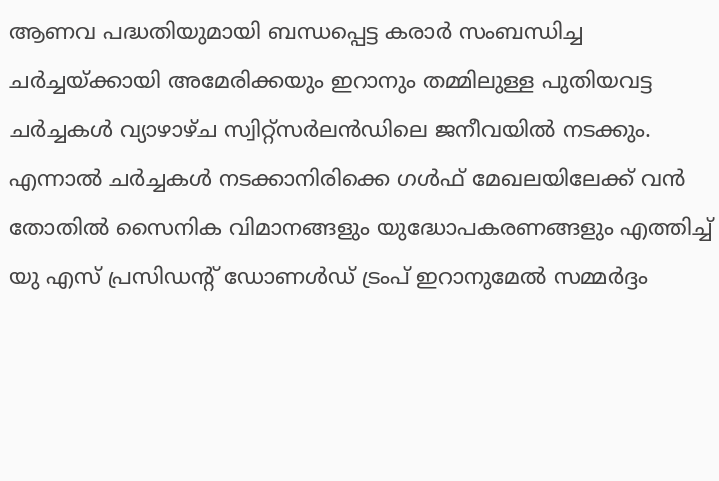ആണവ പദ്ധതിയുമായി ബന്ധപ്പെട്ട കരാർ സംബന്ധിച്ച ചർച്ചയ്ക്കായി അമേരിക്കയും ഇറാനും തമ്മിലുള്ള പുതിയവട്ട ചർച്ചകൾ വ്യാഴാഴ്ച സ്വിറ്റ്‌സർലൻഡിലെ ജനീവയിൽ നടക്കും. എന്നാൽ ചർച്ചകൾ നടക്കാനിരിക്കെ ഗൾഫ് മേഖലയിലേക്ക് വൻ തോതിൽ സൈനിക വിമാനങ്ങളും യുദ്ധോപകരണങ്ങളും എത്തിച്ച് യു എസ് പ്രസിഡന്റ് ഡോണൾഡ് ട്രംപ് ഇറാനുമേൽ സമ്മർദ്ദം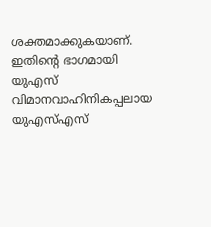ശക്തമാക്കുകയാണ്. ഇതിന്റെ ഭാഗമായി യുഎസ് വിമാനവാഹിനികപ്പലായ യുഎസ്എസ്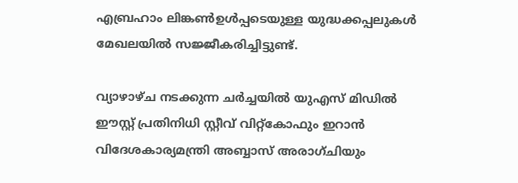എബ്രഹാം ലിങ്കൺഉൾപ്പടെയുള്ള യുദ്ധക്കപ്പലുകൾ മേഖലയിൽ സജ്ജീകരിച്ചിട്ടുണ്ട്.

വ്യാഴാഴ്ച നടക്കുന്ന ചർച്ചയിൽ യുഎസ് മിഡിൽ ഈസ്റ്റ് പ്രതിനിധി സ്റ്റീവ് വിറ്റ്‌കോഫും ഇറാൻ വിദേശകാര്യമന്ത്രി അബ്ബാസ് അരാഗ്ചിയും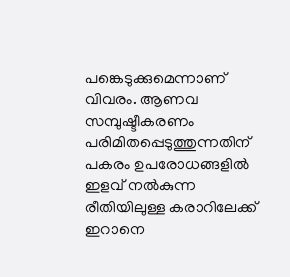പങ്കെടുക്കുമെന്നാണ് വിവരം. ആണവ സമ്പുഷ്ടീകരണം പരിമിതപ്പെടുത്തുന്നതിന് പകരം ഉപരോധങ്ങളിൽ ഇളവ് നൽകുന്ന രീതിയിലുള്ള കരാറിലേക്ക് ഇറാനെ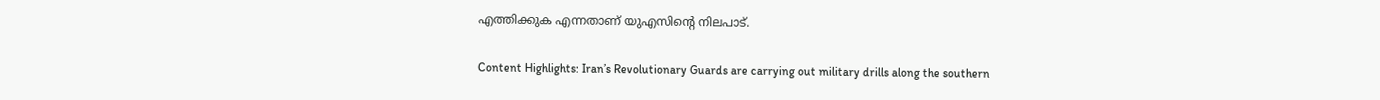എത്തിക്കുക എന്നതാണ് യുഎസിന്റെ നിലപാട്.

Content Highlights: Iran’s Revolutionary Guards are carrying out military drills along the southern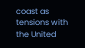coast as tensions with the United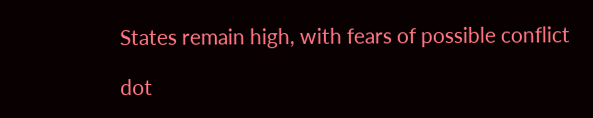States remain high, with fears of possible conflict

dot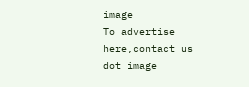image
To advertise here,contact us
dot image